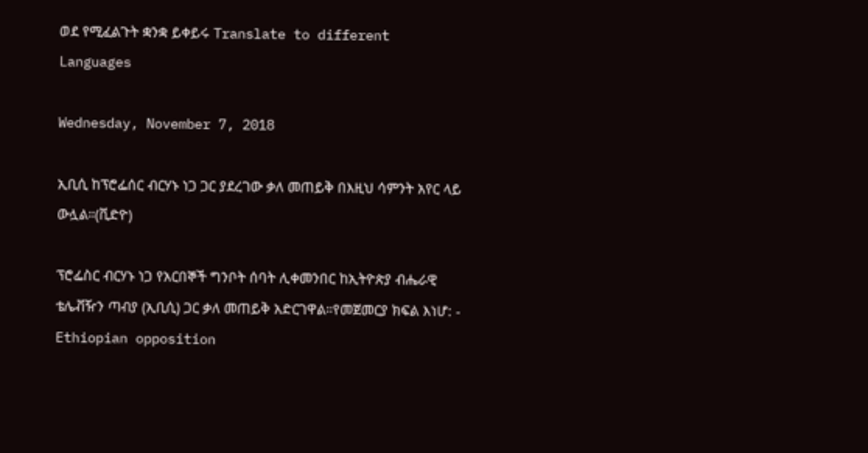ወደ የሚፈልጉት ቋንቋ ይቀይሩ Translate to different Languages

Wednesday, November 7, 2018

ኢቢሲ ከፕሮፌሰር ብርሃኑ ነጋ ጋር ያደረገው ቃለ መጠይቅ በእዚህ ሳምንት አየር ላይ ውሏል።(ቪድዮ)

ፕሮፌስር ብርሃኑ ነጋ የአርበኞች ግንቦት ሰባት ሊቀመንበር ከኢትዮጵያ ብሔራዊ ቴሌቭዥን ጣብያ (ኢቢሲ) ጋር ቃለ መጠይቅ አድርገዋል።የመጀመርያ ክፍል እነሆ: -
Ethiopian opposition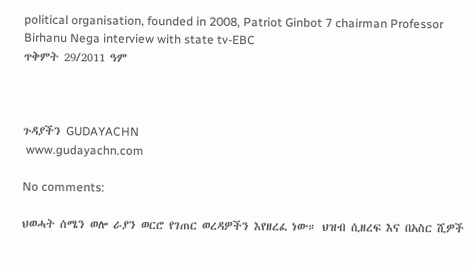political organisation, founded in 2008, Patriot Ginbot 7 chairman Professor Birhanu Nega interview with state tv-EBC
ጥቅምት 29/2011 ዓም



ጉዳያችን GUDAYACHN
 www.gudayachn.com

No comments:

ህወሓት ሰሜን ወሎ ራያን ወርሮ የገጠር ወረዳዎችን እየዘረፈ ነው። ህዝብ ሲዘረፍ እና በአስር ሺዎች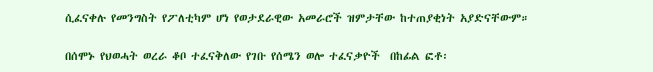ሲፈናቀሉ የመንግስት የፖለቲካም ሆነ የወታደራዊው አመራሮች ዝምታቸው ከተጠያቂነት አያድናቸውም።

በሰሞኑ የህወሓት ወረራ ቆቦ ተፈናቅለው የገቡ የሰሜን ወሎ ተፈናቃዮች  በከፊል ፎቶ፡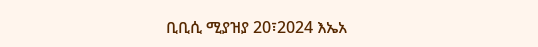ቢቢሲ ሚያዝያ 20፣2024 እኤአ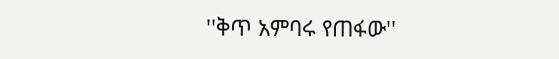''ቅጥ አምባሩ የጠፋው''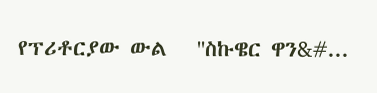የፕሪቶርያው ውል   ''ስኩዌር ዋን&#...